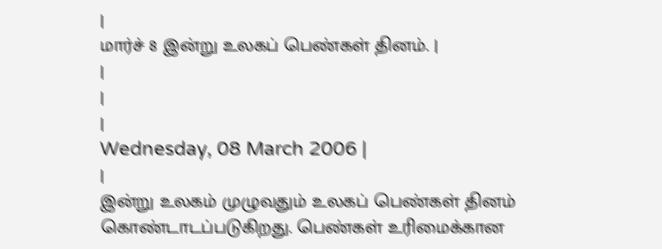|
மார்ச் 8 இன்று உலகப் பெண்கள் தினம். |
|
|
|
Wednesday, 08 March 2006 |
|
இன்று உலகம் முழுவதும் உலகப் பெண்கள் தினம் கொண்டாடப்படுகிறது. பெண்கள் உரிமைக்கான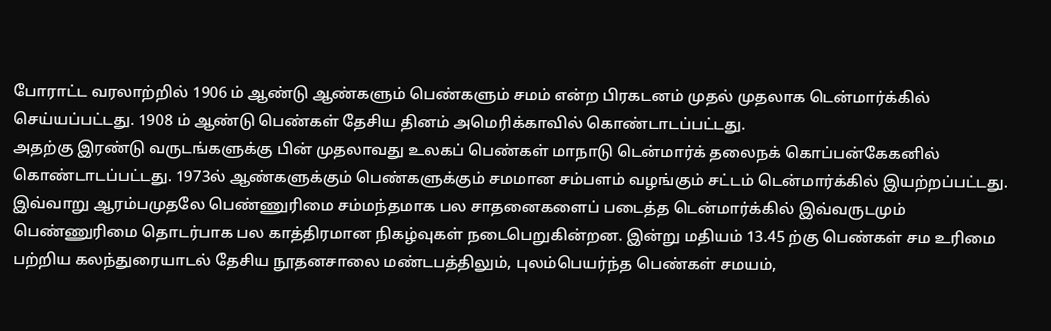போராட்ட வரலாற்றில் 1906 ம் ஆண்டு ஆண்களும் பெண்களும் சமம் என்ற பிரகடனம் முதல் முதலாக டென்மார்க்கில் செய்யப்பட்டது. 1908 ம் ஆண்டு பெண்கள் தேசிய தினம் அமெரிக்காவில் கொண்டாடப்பட்டது.
அதற்கு இரண்டு வருடங்களுக்கு பின் முதலாவது உலகப் பெண்கள் மாநாடு டென்மார்க் தலைநக் கொப்பன்கேகனில் கொண்டாடப்பட்டது. 1973ல் ஆண்களுக்கும் பெண்களுக்கும் சமமான சம்பளம் வழங்கும் சட்டம் டென்மார்க்கில் இயற்றப்பட்டது. இவ்வாறு ஆரம்பமுதலே பெண்ணுரிமை சம்மந்தமாக பல சாதனைகளைப் படைத்த டென்மார்க்கில் இவ்வருடமும் பெண்ணுரிமை தொடர்பாக பல காத்திரமான நிகழ்வுகள் நடைபெறுகின்றன. இன்று மதியம் 13.45 ற்கு பெண்கள் சம உரிமை பற்றிய கலந்துரையாடல் தேசிய நூதனசாலை மண்டபத்திலும், புலம்பெயர்ந்த பெண்கள் சமயம்,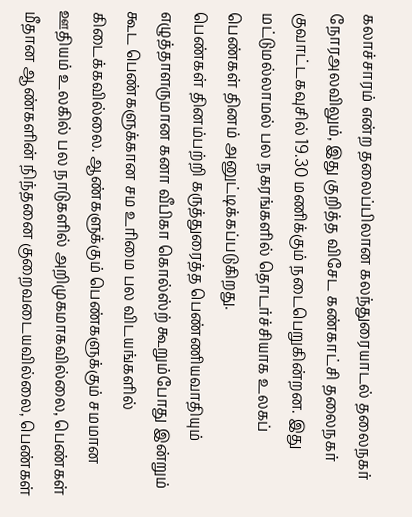கலாச்சாரம் என்ற தலைப்பிலான கலந்துரையாடல் தலைநகர் நோரஅலவிலும், இது குறித்த விசேட கண்காட்சி தலைநகர் குவாட்டகவுசில் 19.30 மணிக்கும் நடைபெறுகின்றன. இது மட்டுமல்லாமல் பல நகரங்களில் தொடர்ச்சியாக உலகப் பெண்கள் தினம் அனுட்டிக்கப்படுகிறது.
பெண்கள் தினம்பற்றி கருத்துரைத்த பெண்ணியவாதியும் எழுத்தாளருமான கனா வீபிகா கொல்ஸ்ற் கூறும்போது இன்றும் கூட பெண்களுக்கான சம உரிமை பல விடயங்களில் கிடைக்கவில்லை. ஆண்களுக்கும் பெண்களுக்கும் சமமான ஊதியம் உலகில் பல நாடுகளில் அறிமுகமாகவில்லை, பெண்கள் மீதான ஆண்களின் நிந்தனை குறைவடையவில்லை, பெண்கள்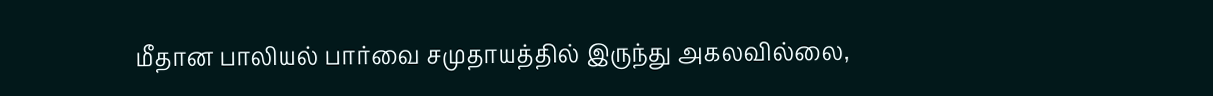மீதான பாலியல் பார்வை சமுதாயத்தில் இருந்து அகலவில்லை,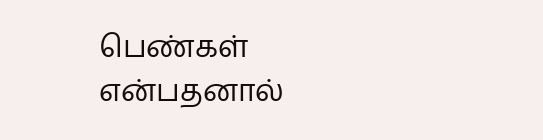பெண்கள் என்பதனால்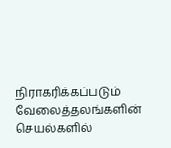நிராகரிக்கப்படும் வேலைத்தலங்களின் செயல்களில்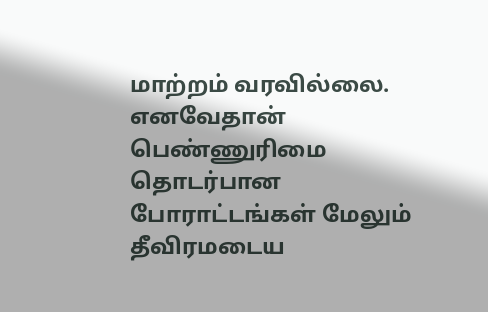மாற்றம் வரவில்லை. எனவேதான் பெண்ணுரிமை தொடர்பான போராட்டங்கள் மேலும் தீவிரமடைய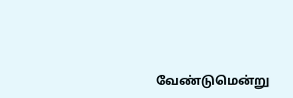வேண்டுமென்று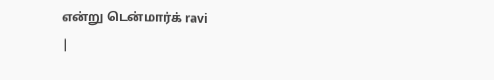என்று டென்மார்க் ravi
|